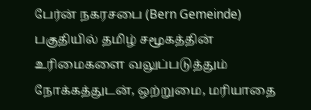பேர்ன் நகரசபை (Bern Gemeinde) பகுதியில் தமிழ் சமூகத்தின் உரிமைகளை வலுப்படுத்தும் நோக்கத்துடன், ஒற்றுமை, மரியாதை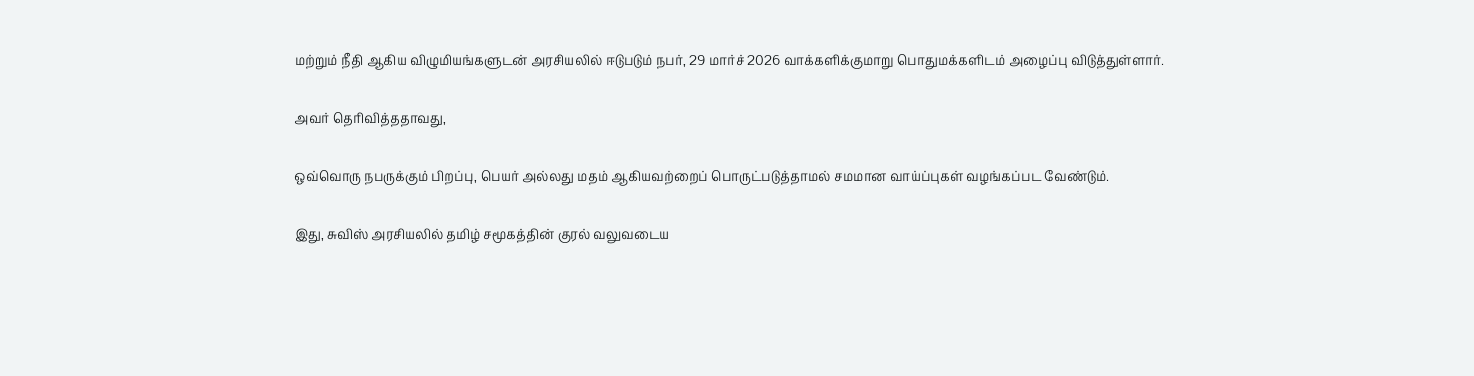மற்றும் நீதி ஆகிய விழுமியங்களுடன் அரசியலில் ஈடுபடும் நபர், 29 மார்ச் 2026 வாக்களிக்குமாறு பொதுமக்களிடம் அழைப்பு விடுத்துள்ளார்.

அவர் தெரிவித்ததாவது,

ஒவ்வொரு நபருக்கும் பிறப்பு, பெயர் அல்லது மதம் ஆகியவற்றைப் பொருட்படுத்தாமல் சமமான வாய்ப்புகள் வழங்கப்பட வேண்டும்.

இது, சுவிஸ் அரசியலில் தமிழ் சமூகத்தின் குரல் வலுவடைய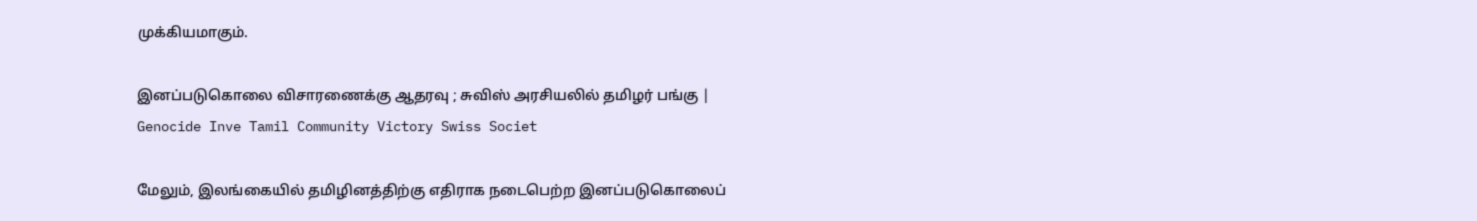முக்கியமாகும்.

இனப்படுகொலை விசாரணைக்கு ஆதரவு ; சுவிஸ் அரசியலில் தமிழர் பங்கு | Genocide Inve Tamil Community Victory Swiss Societ

மேலும், இலங்கையில் தமிழினத்திற்கு எதிராக நடைபெற்ற இனப்படுகொலைப்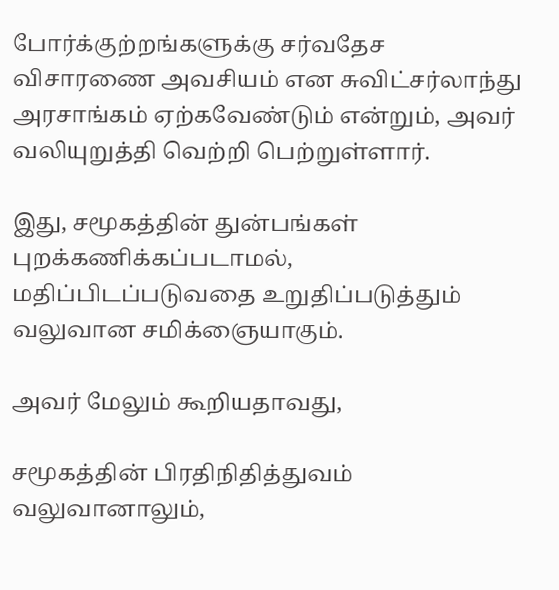போர்க்குற்றங்களுக்கு சர்வதேச விசாரணை அவசியம் என சுவிட்சர்லாந்து அரசாங்கம் ஏற்கவேண்டும் என்றும், அவர் வலியுறுத்தி வெற்றி பெற்றுள்ளார்.

இது, சமூகத்தின் துன்பங்கள் புறக்கணிக்கப்படாமல், மதிப்பிடப்படுவதை உறுதிப்படுத்தும் வலுவான சமிக்ஞையாகும்.

அவர் மேலும் கூறியதாவது,

சமூகத்தின் பிரதிநிதித்துவம் வலுவானாலும்,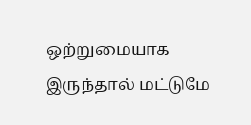ஒற்றுமையாக இருந்தால் மட்டுமே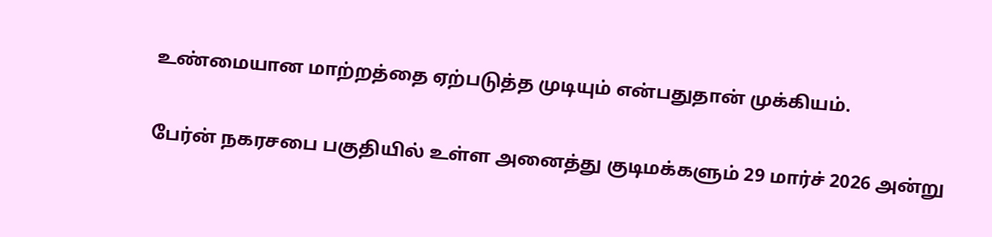உண்மையான மாற்றத்தை ஏற்படுத்த முடியும் என்பதுதான் முக்கியம்.

பேர்ன் நகரசபை பகுதியில் உள்ள அனைத்து குடிமக்களும் 29 மார்ச் 2026 அன்று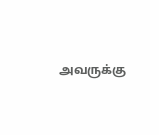அவருக்கு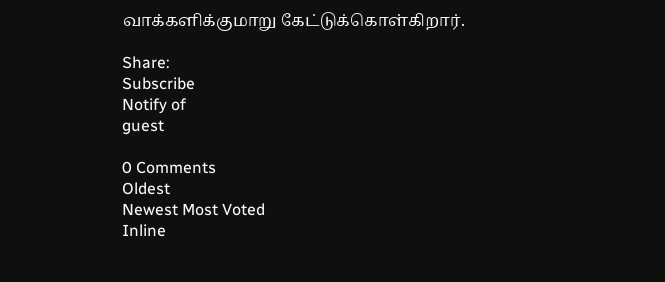வாக்களிக்குமாறு கேட்டுக்கொள்கிறார்.

Share:
Subscribe
Notify of
guest

0 Comments
Oldest
Newest Most Voted
Inline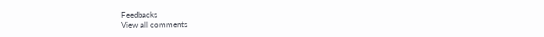Feedbacks
View all comments